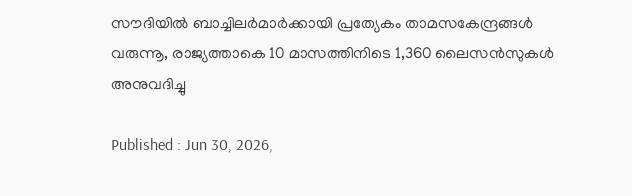സൗദിയിൽ ബാച്ചിലർമാർക്കായി പ്രത്യേകം താമസകേന്ദ്രങ്ങൾ വരുന്നൂ, രാജ്യത്താകെ 10 മാസത്തിനിടെ 1,360 ലൈസൻസുകൾ അനുവദിച്ചു

Published : Jun 30, 2026,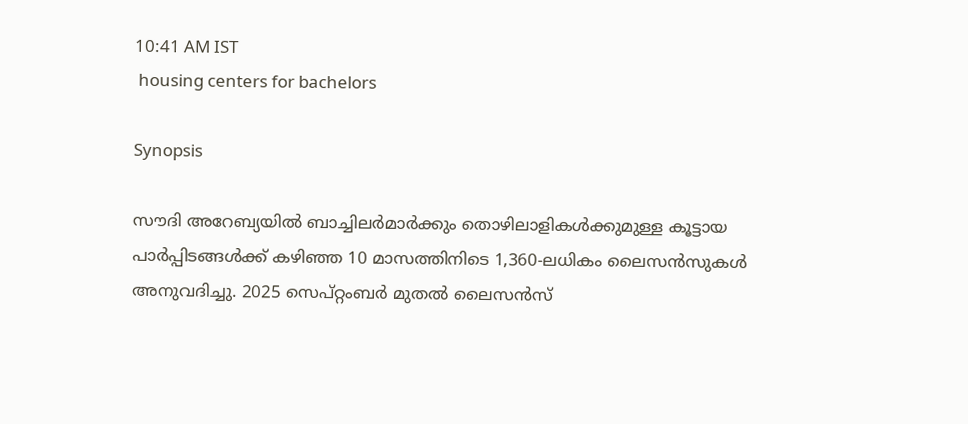10:41 AM IST
 housing centers for bachelors

Synopsis

സൗദി അറേബ്യയിൽ ബാച്ചിലർമാർക്കും തൊഴിലാളികൾക്കുമുള്ള കൂട്ടായ പാർപ്പിടങ്ങൾക്ക് കഴിഞ്ഞ 10 മാസത്തിനിടെ 1,360-ലധികം ലൈസൻസുകൾ അനുവദിച്ചു. 2025 സെപ്റ്റംബർ മുതൽ ലൈസൻസ്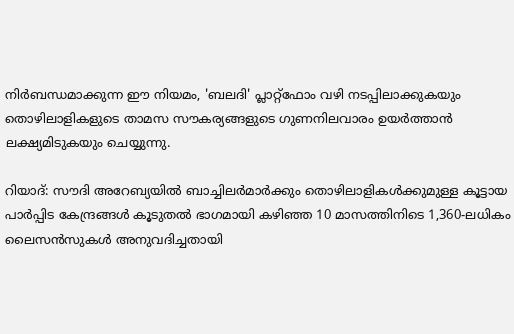നിർബന്ധമാക്കുന്ന ഈ നിയമം, 'ബലദി' പ്ലാറ്റ്‌ഫോം വഴി നടപ്പിലാക്കുകയും തൊഴിലാളികളുടെ താമസ സൗകര്യങ്ങളുടെ ഗുണനിലവാരം ഉയർത്താൻ ലക്ഷ്യമിടുകയും ചെയ്യുന്നു.

റിയാദ്: സൗദി അറേബ്യയിൽ ബാച്ചിലർമാർക്കും തൊഴിലാളികൾക്കുമുള്ള കൂട്ടായ പാർപ്പിട കേന്ദ്രങ്ങൾ കൂടുതൽ ഭാഗമായി കഴിഞ്ഞ 10 മാസത്തിനിടെ 1,360-ലധികം ലൈസൻസുകൾ അനുവദിച്ചതായി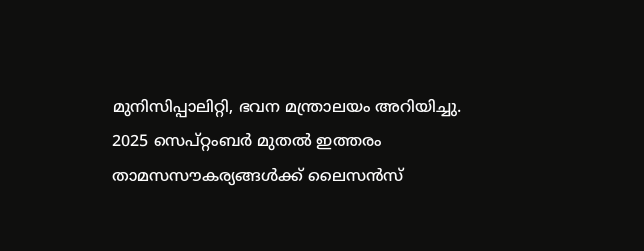മുനിസിപ്പാലിറ്റി, ഭവന മന്ത്രാലയം അറിയിച്ചു. 2025 സെപ്റ്റംബർ മുതൽ ഇത്തരം താമസസൗകര്യങ്ങൾക്ക് ലൈസൻസ്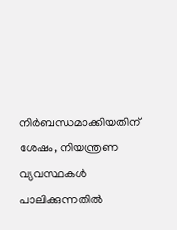നിർബന്ധമാക്കിയതിന് ശേഷം, നിയന്ത്രണ വ്യവസ്ഥകൾ പാലിക്കുന്നതിൽ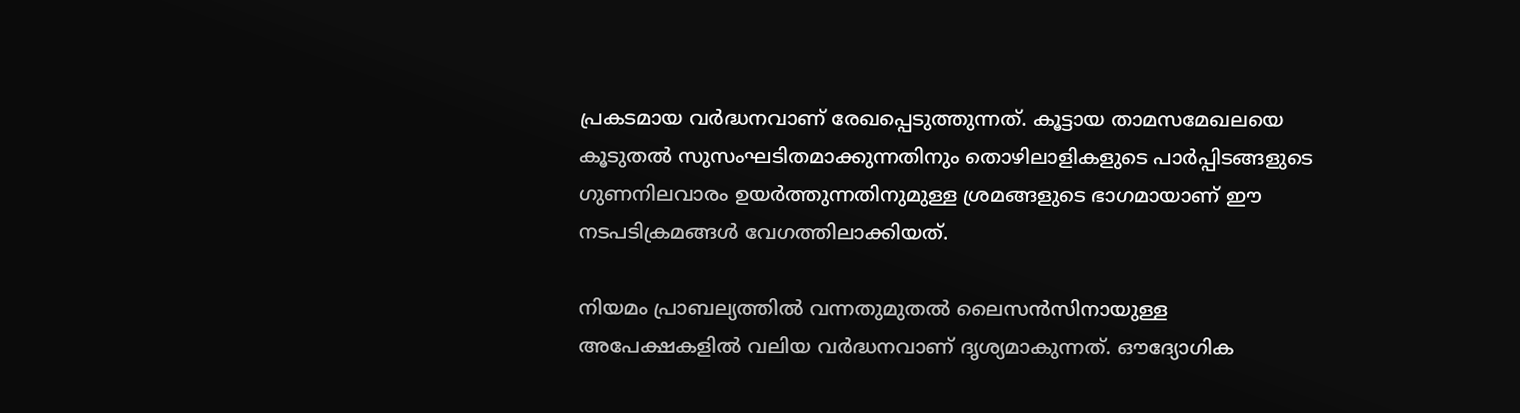പ്രകടമായ വർദ്ധനവാണ് രേഖപ്പെടുത്തുന്നത്. കൂട്ടായ താമസമേഖലയെ കൂടുതൽ സുസംഘടിതമാക്കുന്നതിനും തൊഴിലാളികളുടെ പാർപ്പിടങ്ങളുടെ ഗുണനിലവാരം ഉയർത്തുന്നതിനുമുള്ള ശ്രമങ്ങളുടെ ഭാഗമായാണ് ഈ നടപടിക്രമങ്ങൾ വേഗത്തിലാക്കിയത്.

നിയമം പ്രാബല്യത്തിൽ വന്നതുമുതൽ ലൈസൻസിനായുള്ള അപേക്ഷകളിൽ വലിയ വർദ്ധനവാണ് ദൃശ്യമാകുന്നത്. ഔദ്യോഗിക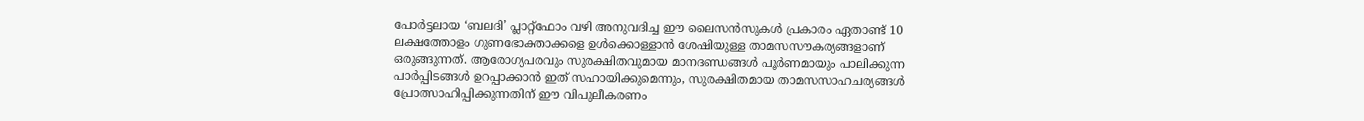പോർട്ടലായ ‘ബലദി’ പ്ലാറ്റ്‌ഫോം വഴി അനുവദിച്ച ഈ ലൈസൻസുകൾ പ്രകാരം ഏതാണ്ട് 10 ലക്ഷത്തോളം ഗുണഭോക്താക്കളെ ഉൾക്കൊള്ളാൻ ശേഷിയുള്ള താമസസൗകര്യങ്ങളാണ് ഒരുങ്ങുന്നത്. ആരോഗ്യപരവും സുരക്ഷിതവുമായ മാനദണ്ഡങ്ങൾ പൂർണമായും പാലിക്കുന്ന പാർപ്പിടങ്ങൾ ഉറപ്പാക്കാൻ ഇത് സഹായിക്കുമെന്നും, സുരക്ഷിതമായ താമസസാഹചര്യങ്ങൾ പ്രോത്സാഹിപ്പിക്കുന്നതിന് ഈ വിപുലീകരണം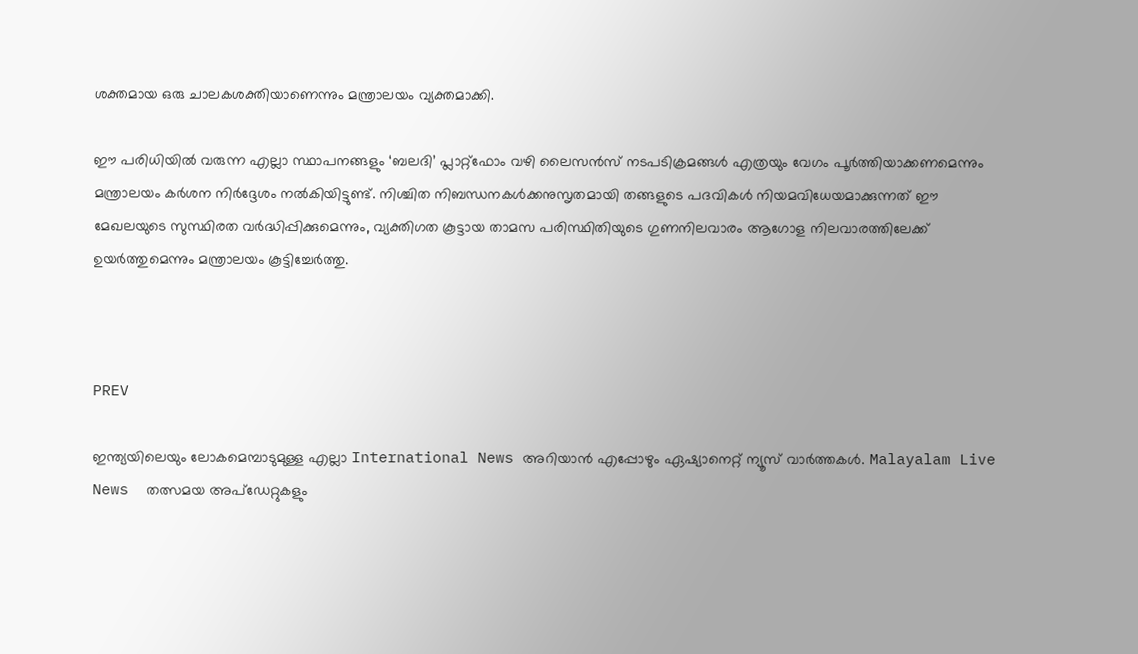ശക്തമായ ഒരു ചാലകശക്തിയാണെന്നും മന്ത്രാലയം വ്യക്തമാക്കി.

ഈ പരിധിയിൽ വരുന്ന എല്ലാ സ്ഥാപനങ്ങളും ‘ബലദി’ പ്ലാറ്റ്‌ഫോം വഴി ലൈസൻസ് നടപടിക്രമങ്ങൾ എത്രയും വേഗം പൂർത്തിയാക്കണമെന്നും മന്ത്രാലയം കർശന നിർദ്ദേശം നൽകിയിട്ടുണ്ട്. നിശ്ചിത നിബന്ധനകൾക്കനുസൃതമായി തങ്ങളുടെ പദവികൾ നിയമവിധേയമാക്കുന്നത് ഈ മേഖലയുടെ സുസ്ഥിരത വർദ്ധിപ്പിക്കുമെന്നും, വ്യക്തിഗത കൂട്ടായ താമസ പരിസ്ഥിതിയുടെ ഗുണനിലവാരം ആഗോള നിലവാരത്തിലേക്ക് ഉയർത്തുമെന്നും മന്ത്രാലയം കൂട്ടിച്ചേർത്തു.



PREV

ഇന്ത്യയിലെയും ലോകമെമ്പാടുമുള്ള എല്ലാ International News അറിയാൻ എപ്പോഴും ഏഷ്യാനെറ്റ് ന്യൂസ് വാർത്തകൾ. Malayalam Live News  തത്സമയ അപ്‌ഡേറ്റുകളും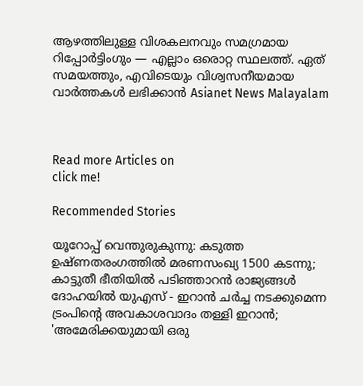ആഴത്തിലുള്ള വിശകലനവും സമഗ്രമായ റിപ്പോർട്ടിംഗും — എല്ലാം ഒരൊറ്റ സ്ഥലത്ത്. ഏത് സമയത്തും, എവിടെയും വിശ്വസനീയമായ വാർത്തകൾ ലഭിക്കാൻ Asianet News Malayalam



Read more Articles on
click me!

Recommended Stories

യൂറോപ്പ് വെന്തുരുകുന്നു: കടുത്ത ഉഷ്ണതരംഗത്തിൽ മരണസംഖ്യ 1500 കടന്നു; കാട്ടുതീ ഭീതിയിൽ പടിഞ്ഞാറൻ രാജ്യങ്ങൾ
ദോഹയിൽ യുഎസ് - ഇറാൻ ചർച്ച നടക്കുമെന്ന ട്രംപിന്റെ അവകാശവാദം തള്ളി ഇറാൻ; 'അമേരിക്കയുമായി ഒരു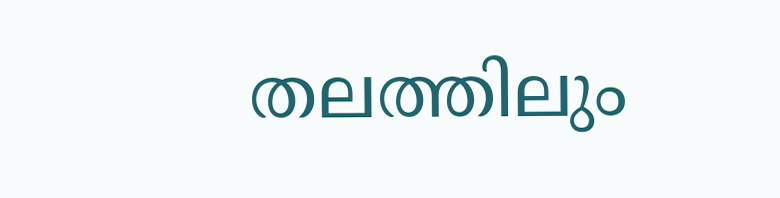തലത്തിലും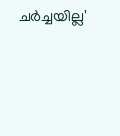ചർച്ചയില്ല'